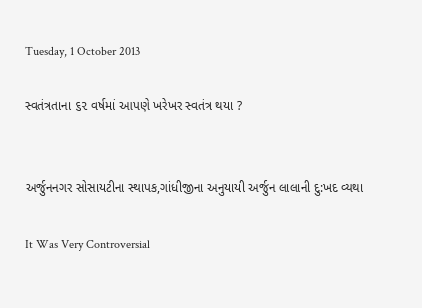Tuesday, 1 October 2013

સ્વતંત્રતાના ૬૨ વર્ષમાં આપણે ખરેખર સ્વતંત્ર થયા ?


અર્જુનનગર સોસાયટીના સ્થાપક,ગાંધીજીના અનુયાયી અર્જુન લાલાની દુ:ખદ વ્યથા

It Was Very Controversial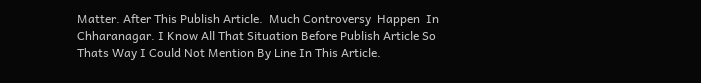Matter. After This Publish Article.  Much Controversy  Happen  In Chharanagar. I Know All That Situation Before Publish Article So Thats Way I Could Not Mention By Line In This Article.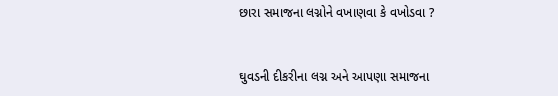છારા સમાજના લગ્નોને વખાણવા કે વખોડવા ?


ઘુવડની દીકરીના લગ્ન અને આપણા સમાજના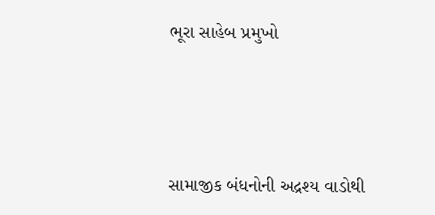ભૂરા સાહેબ પ્રમુખો



સામાજીક બંધનોની અદ્રશ્ય વાડોથી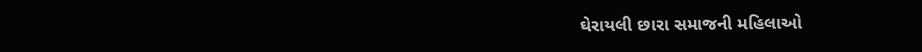ઘેરાયલી છારા સમાજની મહિલાઓ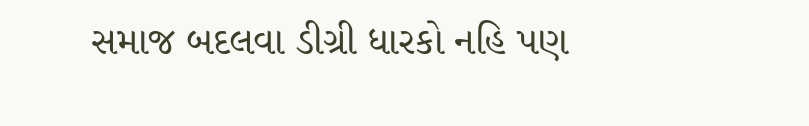સમાજ બદલવા ડીગ્રી ધારકો નહિ પણ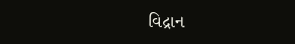વિદ્રાન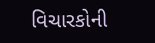વિચારકોની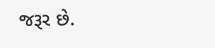જરૂર છે.